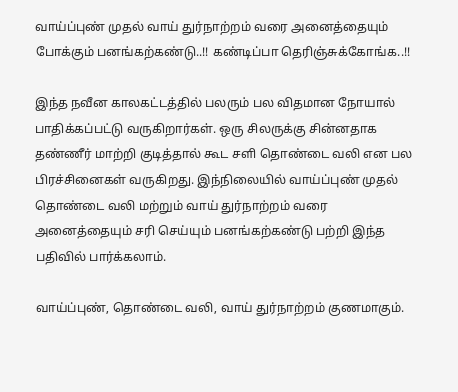வாய்ப்புண் முதல் வாய் துர்நாற்றம் வரை அனைத்தையும் போக்கும் பனங்கற்கண்டு..!! கண்டிப்பா தெரிஞ்சுக்கோங்க..!!

இந்த நவீன காலகட்டத்தில் பலரும் பல விதமான நோயால் பாதிக்கப்பட்டு வருகிறார்கள். ஒரு சிலருக்கு சின்னதாக தண்ணீர் மாற்றி குடித்தால் கூட சளி தொண்டை வலி என பல பிரச்சினைகள் வருகிறது. இந்நிலையில் வாய்ப்புண் முதல் தொண்டை வலி மற்றும் வாய் துர்நாற்றம் வரை அனைத்தையும் சரி செய்யும் பனங்கற்கண்டு பற்றி இந்த பதிவில் பார்க்கலாம்.

வாய்ப்புண், தொண்டை வலி, வாய் துர்நாற்றம் குணமாகும்.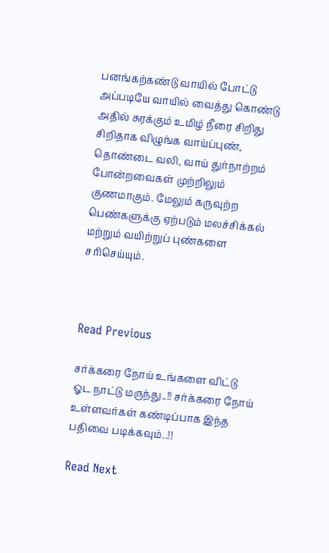பனங்கற்கண்டு வாயில் போட்டு அப்படியே வாயில் வைத்து கொண்டு அதில் சுரக்கும் உமிழ் நீரை சிறிது சிறிதாக விழுங்க வாய்ப்புண், தொண்டை வலி, வாய் துர்நாற்றம் போன்றவைகள் முற்றிலும் குணமாகும். மேலும் கருவுற்ற பெண்களுக்கு ஏற்படும் மலச்சிக்கல் மற்றும் வயிற்றுப் புண்களை சரிசெய்யும்.



Read Previous

சர்க்கரை நோய் உங்களை விட்டு ஓட நாட்டு மருந்து..!! சர்க்கரை நோய் உள்ளவர்கள் கண்டிப்பாக இந்த பதிவை படிக்கவும்..!!

Read Next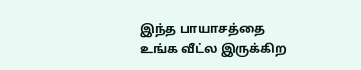இந்த பாயாசத்தை உங்க வீட்ல இருக்கிற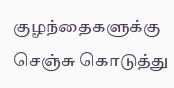குழந்தைகளுக்கு செஞ்சு கொடுத்து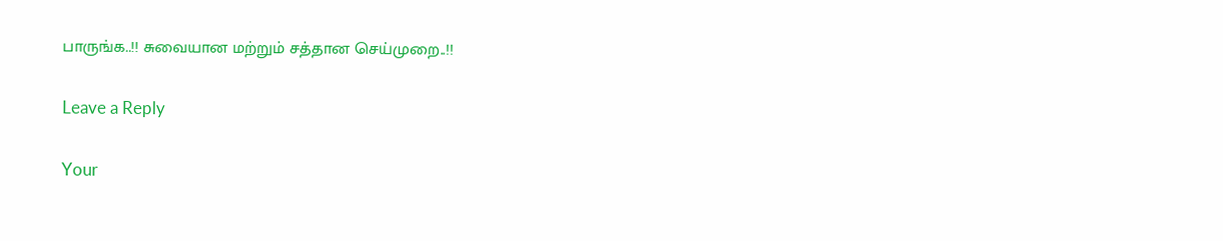பாருங்க..!! சுவையான மற்றும் சத்தான செய்முறை..!!

Leave a Reply

Your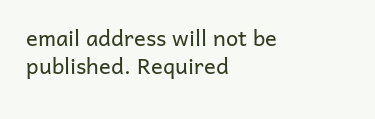email address will not be published. Required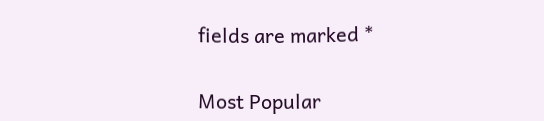fields are marked *

Most Popular